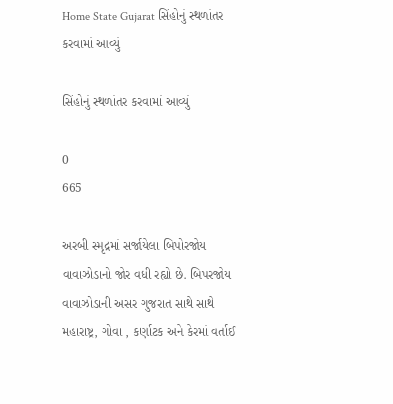Home State Gujarat સિંહોનું સ્થળાંતર કરવામાં આવ્યું

સિંહોનું સ્થળાંતર કરવામાં આવ્યું

0
665

અરબી સ્મૃદ્રમાં સર્જાયેલા બિપોરજોય વાવાઝોડાનો જોર વધી રહ્યો છે. બિપરજોય વાવાઝોડાની અસર ગુજરાત સાથે સાથે મહારાષ્ટ્ર, ગોવા , કર્ણાટક અને કેરમાં વર્તાઈ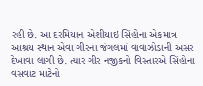રહી છે. આ દરમિયાન એશીયાઇ સિંહોના એકમાત્ર આશ્રય સ્થાન એવા ગીરના જંગલમાં વાવાઝોડાની અસર દેખાવા લાગી છે. ત્યાર ગીર નજીકનો વિસ્તારએ સિંહોના વસવાટ માટેનો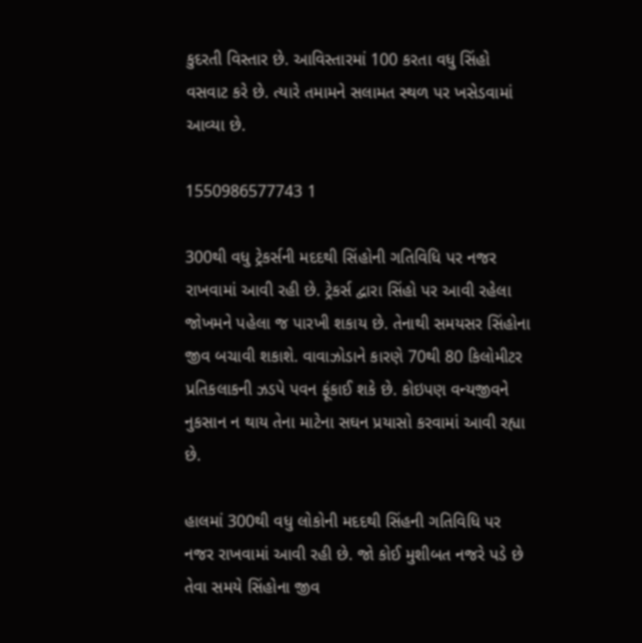કુદરતી વિસ્તાર છે. આવિસ્તારમાં 100 કરતા વધુ સિંહો વસવાટ કરે છે. ત્યારે તમામને સલામત સ્થળ પર ખસેડવામાં આવ્યા છે.

1550986577743 1

300થી વધુ ટ્રેકર્સની મદદથી સિંહોની ગતિવિધિ પર નજર રાખવામાં આવી રહી છે. ટ્રેકર્સ દ્વારા સિંહો પર આવી રહેલા જોખમને પહેલા જ પારખી શકાય છે. તેનાથી સમયસર સિંહોના જીવ બચાવી શકાશે. વાવાઝોડાને કારણે 70થી 80 કિલોમીટર પ્રતિકલાકની ઝડપે પવન ફૂંકાઈ શકે છે. કોઇપણ વન્યજીવને નુકસાન ન થાય તેના માટેના સઘન પ્રયાસો કરવામાં આવી રહ્યા છે.

હાલમાં 300થી વધુ લોકોની મદદથી સિંહની ગતિવિધિ પર નજર રાખવામાં આવી રહી છે. જો કોઈ મુશીબત નજરે પડે છે તેવા સમયે સિંહોના જીવ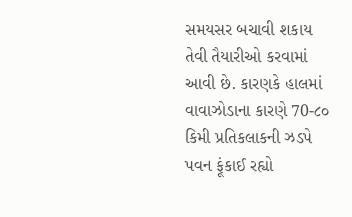સમયસર બચાવી શકાય તેવી તૈયારીઓ કરવામાં આવી છે. કારણકે હાલમાં વાવાઝોડાના કારણે 70-૮૦ કિમી પ્રતિકલાકની ઝડપે પવન ફૂંકાઈ રહ્યો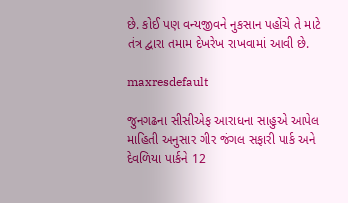છે. કોઈ પણ વન્યજીવને નુકસાન પહોંચે તે માટે તંત્ર દ્વારા તમામ દેખરેખ રાખવામાં આવી છે.

maxresdefault

જુનગઢના સીસીએફ આરાધના સાહુએ આપેલ માહિતી અનુસાર ગીર જંગલ સફારી પાર્ક અને દેવળિયા પાર્કને 12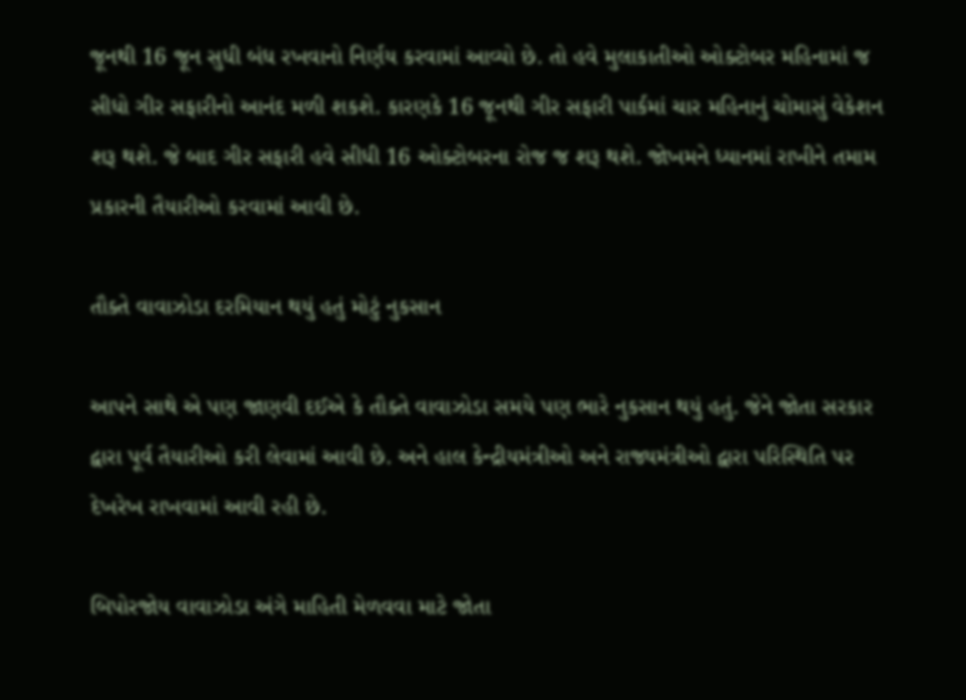જૂનથી 16 જૂન સુધી બંધ રખવાનો નિર્ણય કરવામાં આવ્યો છે. તો હવે મુલાકાતીઓ ઓક્ટોબર મહિનામાં જ સીધો ગીર સફારીનો આનંદ મળી શકશે. કારણકે 16 જૂનથી ગીર સફારી પાર્કમાં ચાર મહિનાનું ચોમાસું વેકેશન શરૂ થશે. જે બાદ ગીર સફારી હવે સીધી 16 ઓક્ટોબરના રોજ જ શરૂ થશે. જોખમને ધ્યાનમાં રાખીને તમામ પ્રકારની તૈયારીઓ કરવામાં આવી છે.

તૌક્તે વાવાઝોડા દરમિયાન થયું હતું મોટું નુકસાન

આપને સાથે એ પણ જાણવી દઈએ કે તૌક્તે વાવાઝોડા સમયે પણ ભારે નુકસાન થયું હતું. જેને જોતા સરકાર દ્વારા પૂર્વ તૈયારીઓ કરી લેવામાં આવી છે. અને હાલ કેન્દ્રીયમંત્રીઓ અને રાજ્યમંત્રીઓ દ્વારા પરિસ્થિતિ પર દેખરેખ રાખવામાં આવી રહી છે.

બિપોરજોય વાવાઝોડા અંગે માહિતી મેળવવા માટે જોતા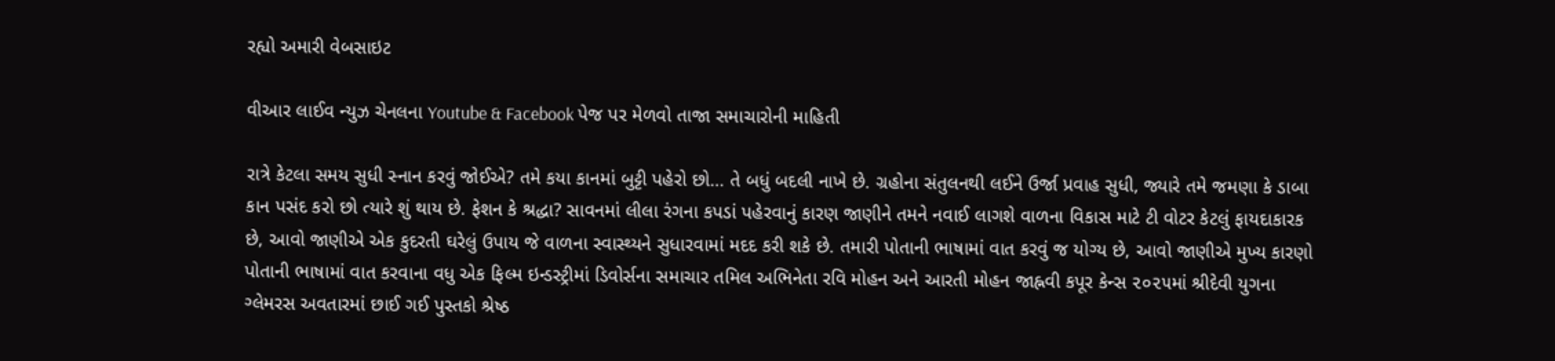રહ્યો અમારી વેબસાઇટ

વીઆર લાઈવ ન્યુઝ ચેનલના Youtube & Facebook પેજ પર મેળવો તાજા સમાચારોની માહિતી

રાત્રે કેટલા સમય સુધી સ્નાન કરવું જોઈએ? તમે કયા કાનમાં બુટ્ટી પહેરો છો… તે બધું બદલી નાખે છે. ગ્રહોના સંતુલનથી લઈને ઉર્જા પ્રવાહ સુધી, જ્યારે તમે જમણા કે ડાબા કાન પસંદ કરો છો ત્યારે શું થાય છે. ફેશન કે શ્રદ્ધા? સાવનમાં લીલા રંગના કપડાં પહેરવાનું કારણ જાણીને તમને નવાઈ લાગશે વાળના વિકાસ માટે ટી વોટર કેટલું ફાયદાકારક છે, આવો જાણીએ એક કુદરતી ઘરેલું ઉપાય જે વાળના સ્વાસ્થ્યને સુધારવામાં મદદ કરી શકે છે. તમારી પોતાની ભાષામાં વાત કરવું જ યોગ્ય છે, આવો જાણીએ મુખ્ય કારણો પોતાની ભાષામાં વાત કરવાના વધુ એક ફિલ્મ ઇન્ડસ્ટ્રીમાં ડિવોર્સના સમાચાર તમિલ અભિનેતા રવિ મોહન અને આરતી મોહન જાહ્નવી કપૂર કેન્સ ૨૦૨૫માં શ્રીદેવી યુગના ગ્લેમરસ અવતારમાં છાઈ ગઈ પુસ્તકો શ્રેષ્ઠ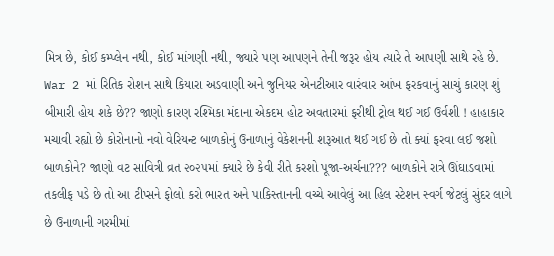મિત્ર છે, કોઈ કમ્પ્લેન નથી, કોઈ માંગણી નથી, જ્યારે પણ આપણને તેની જરૂર હોય ત્યારે તે આપણી સાથે રહે છે. War 2 માં રિતિક રોશન સાથે કિયારા અડવાણી અને જુનિયર એનટીઆર વારંવાર આંખ ફરકવાનું સાચું કારણ શું બીમારી હોય શકે છે?? જાણો કારણ રશ્મિકા મંદાના એકદમ હોટ અવતારમાં ફરીથી ટ્રોલ થઈ ગઈ ઉર્વશી ! હાહાકાર મચાવી રહ્યો છે કોરોનાનો નવો વેરિયન્ટ બાળકોનું ઉનાળાનું વેકેશનની શરૂઆત થઈ ગઈ છે તો ક્યાં ફરવા લઈ જશો બાળકોને? જાણો વટ સાવિત્રી વ્રત ૨૦૨૫માં ક્યારે છે કેવી રીતે કરશો પૂજા-અર્ચના??? બાળકોને રાત્રે ઊંઘાડવામાં તકલીફ પડે છે તો આ ટીપ્સને ફોલો કરો ભારત અને પાકિસ્તાનની વચ્ચે આવેલું આ હિલ સ્ટેશન સ્વર્ગ જેટલું સુંદર લાગે છે ઉનાળાની ગરમીમાં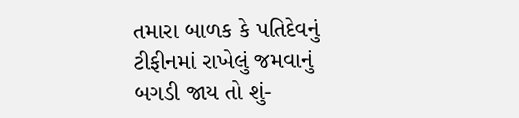તમારા બાળક કે પતિદેવનું ટીફીનમાં રાખેલું જમવાનું બગડી જાય તો શું-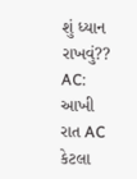શું ધ્યાન રાખવું?? AC: આખી રાત AC કેટલા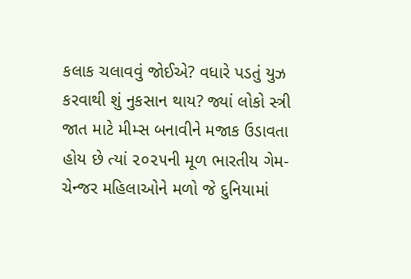કલાક ચલાવવું જોઈએ? વધારે પડતું યુઝ કરવાથી શું નુકસાન થાય? જ્યાં લોકો સ્ત્રી જાત માટે મીમ્સ બનાવીને મજાક ઉડાવતા હોય છે ત્યાં ૨૦૨૫ની મૂળ ભારતીય ગેમ-ચેન્જર મહિલાઓને મળો જે દુનિયામાં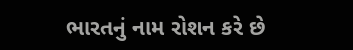ભારતનું નામ રોશન કરે છે